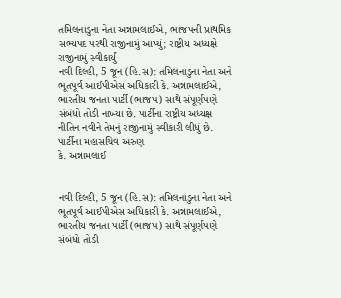તમિલનાડુના નેતા અન્નામલાઈએ, ભાજપની પ્રાથમિક સભ્યપદ પરથી રાજીનામું આપ્યું; રાષ્ટ્રીય અધ્યક્ષે રાજીનામું સ્વીકાર્યું
નવી દિલ્હી, 5 જૂન (હિ.સ): તમિલનાડુના નેતા અને ભૂતપૂર્વ આઈપીએસ અધિકારી કે. અન્નામલાઈએ, ભારતીય જનતા પાર્ટી (ભાજપ) સાથે સંપૂર્ણપણે સંબંધો તોડી નાખ્યા છે. પાર્ટીના રાષ્ટ્રીય અધ્યક્ષ નીતિન નવીને તેમનું રાજીનામું સ્વીકારી લીધું છે. પાર્ટીના મહાસચિવ અરુણ
કે. અન્નામલાઈ


નવી દિલ્હી, 5 જૂન (હિ.સ): તમિલનાડુના નેતા અને ભૂતપૂર્વ આઈપીએસ અધિકારી કે. અન્નામલાઈએ, ભારતીય જનતા પાર્ટી (ભાજપ) સાથે સંપૂર્ણપણે સંબંધો તોડી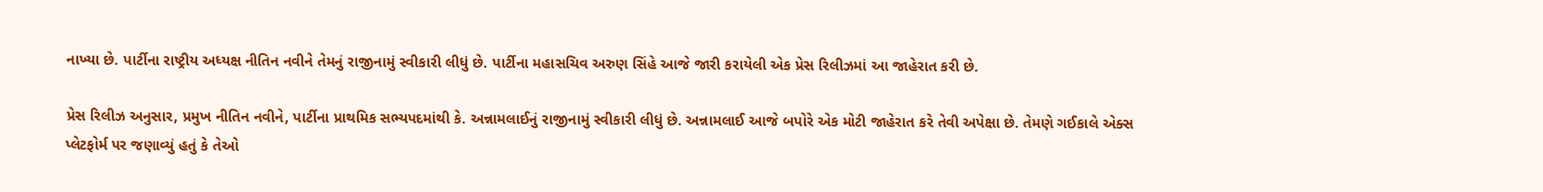નાખ્યા છે. પાર્ટીના રાષ્ટ્રીય અધ્યક્ષ નીતિન નવીને તેમનું રાજીનામું સ્વીકારી લીધું છે. પાર્ટીના મહાસચિવ અરુણ સિંહે આજે જારી કરાયેલી એક પ્રેસ રિલીઝમાં આ જાહેરાત કરી છે.

પ્રેસ રિલીઝ અનુસાર, પ્રમુખ નીતિન નવીને, પાર્ટીના પ્રાથમિક સભ્યપદમાંથી કે. અન્નામલાઈનું રાજીનામું સ્વીકારી લીધું છે. અન્નામલાઈ આજે બપોરે એક મોટી જાહેરાત કરે તેવી અપેક્ષા છે. તેમણે ગઈકાલે એક્સ પ્લેટફોર્મ પર જણાવ્યું હતું કે તેઓ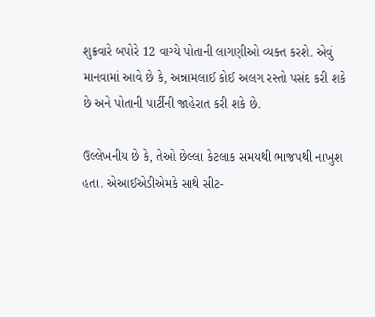શુક્રવારે બપોરે 12 વાગ્યે પોતાની લાગણીઓ વ્યક્ત કરશે. એવું માનવામાં આવે છે કે, અન્નામલાઈ કોઈ અલગ રસ્તો પસંદ કરી શકે છે અને પોતાની પાર્ટીની જાહેરાત કરી શકે છે.

ઉલ્લેખનીય છે કે, તેઓ છેલ્લા કેટલાક સમયથી ભાજપથી નાખુશ હતા. એઆઈએડીએમકે સાથે સીટ-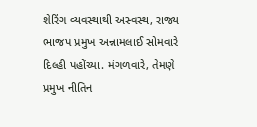શેરિંગ વ્યવસ્થાથી અસ્વસ્થ, રાજ્ય ભાજપ પ્રમુખ અન્નામલાઈ સોમવારે દિલ્હી પહોંચ્યા. મંગળવારે, તેમણે પ્રમુખ નીતિન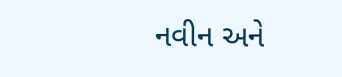નવીન અને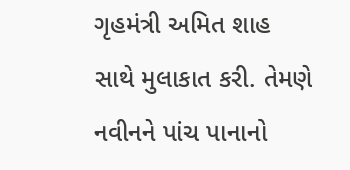ગૃહમંત્રી અમિત શાહ સાથે મુલાકાત કરી. તેમણે નવીનને પાંચ પાનાનો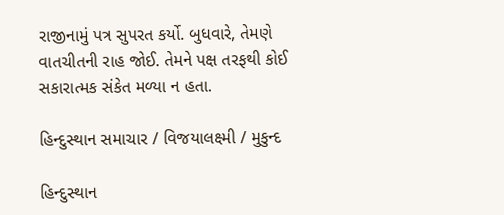રાજીનામું પત્ર સુપરત કર્યો. બુધવારે, તેમણે વાતચીતની રાહ જોઈ. તેમને પક્ષ તરફથી કોઈ સકારાત્મક સંકેત મળ્યા ન હતા.

હિન્દુસ્થાન સમાચાર / વિજયાલક્ષ્મી / મુકુન્દ

હિન્દુસ્થાન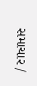સમાચાર /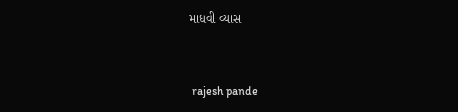માધવી વ્યાસ


 rajesh pande